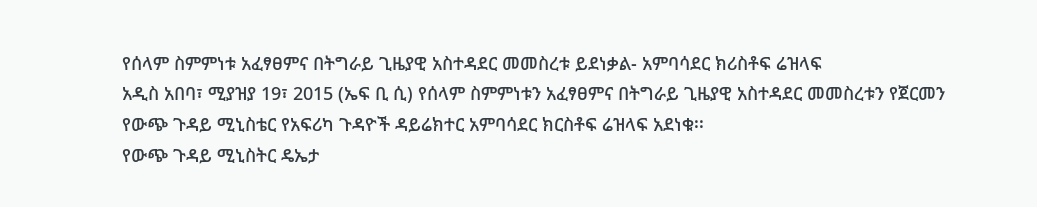የሰላም ስምምነቱ አፈፃፀምና በትግራይ ጊዜያዊ አስተዳደር መመስረቱ ይደነቃል- አምባሳደር ክሪስቶፍ ሬዝላፍ
አዲስ አበባ፣ ሚያዝያ 19፣ 2015 (ኤፍ ቢ ሲ) የሰላም ስምምነቱን አፈፃፀምና በትግራይ ጊዜያዊ አስተዳደር መመስረቱን የጀርመን የውጭ ጉዳይ ሚኒስቴር የአፍሪካ ጉዳዮች ዳይሬክተር አምባሳደር ክርስቶፍ ሬዝላፍ አደነቁ፡፡
የውጭ ጉዳይ ሚኒስትር ዴኤታ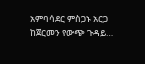አምባሳደር ምስጋኑ አርጋ ከጀርመን የውጭ ጉዳይ…